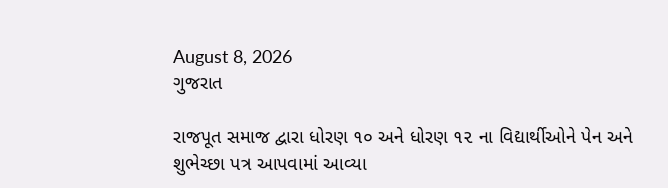August 8, 2026
ગુજરાત

રાજપૂત સમાજ દ્વારા ધોરણ ૧૦ અને ધોરણ ૧૨ ના વિદ્યાર્થીઓને પેન અને શુભેચ્છા પત્ર આપવામાં આવ્યા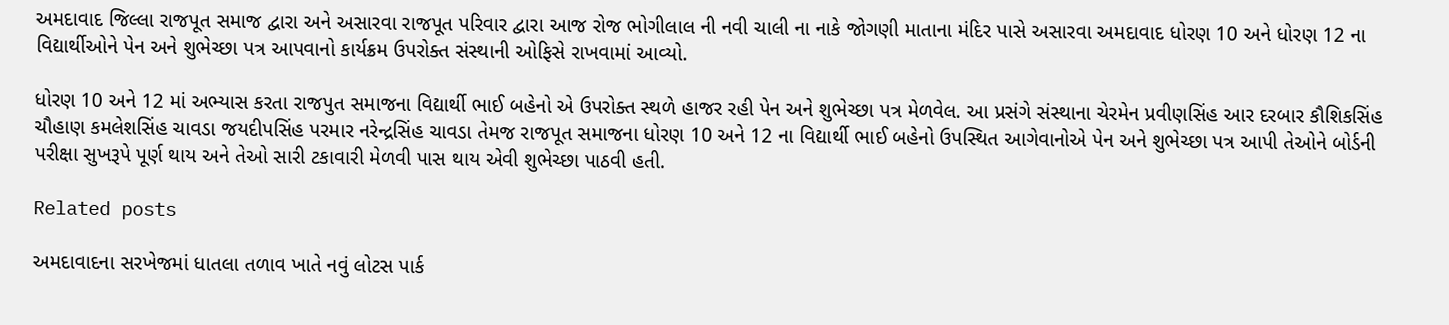અમદાવાદ જિલ્લા રાજપૂત સમાજ દ્વારા અને અસારવા રાજપૂત પરિવાર દ્વારા આજ રોજ ભોગીલાલ ની નવી ચાલી ના નાકે જોગણી માતાના મંદિર પાસે અસારવા અમદાવાદ ધોરણ 10 અને ધોરણ 12 ના વિદ્યાર્થીઓને પેન અને શુભેચ્છા પત્ર આપવાનો કાર્યક્રમ ઉપરોક્ત સંસ્થાની ઓફિસે રાખવામાં આવ્યો.

ધોરણ 10 અને 12 માં અભ્યાસ કરતા રાજપુત સમાજના વિદ્યાર્થી ભાઈ બહેનો એ ઉપરોક્ત સ્થળે હાજર રહી પેન અને શુભેચ્છા પત્ર મેળવેલ. આ પ્રસંગે સંસ્થાના ચેરમેન પ્રવીણસિંહ આર દરબાર કૌશિકસિંહ ચૌહાણ કમલેશસિંહ ચાવડા જયદીપસિંહ પરમાર નરેન્દ્રસિંહ ચાવડા તેમજ રાજપૂત સમાજના ધોરણ 10 અને 12 ના વિદ્યાર્થી ભાઈ બહેનો ઉપસ્થિત આગેવાનોએ પેન અને શુભેચ્છા પત્ર આપી તેઓને બોર્ડની પરીક્ષા સુખરૂપે પૂર્ણ થાય અને તેઓ સારી ટકાવારી મેળવી પાસ થાય એવી શુભેચ્છા પાઠવી હતી.

Related posts

અમદાવાદના સરખેજમાં ધાતલા તળાવ ખાતે નવું લોટસ પાર્ક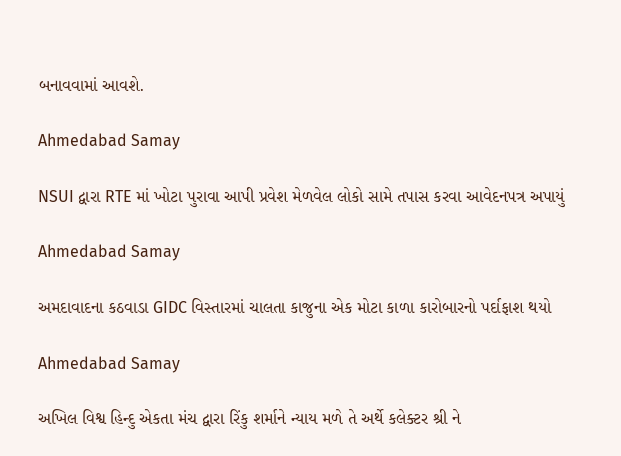બનાવવામાં આવશે.

Ahmedabad Samay

NSUI દ્વારા RTE માં ખોટા પુરાવા આપી પ્રવેશ મેળવેલ લોકો સામે તપાસ કરવા આવેદનપત્ર અપાયું

Ahmedabad Samay

અમદાવાદના કઠવાડા GIDC વિસ્તારમાં ચાલતા કાજુના એક મોટા કાળા કારોબારનો પર્દાફાશ થયો

Ahmedabad Samay

અખિલ વિશ્વ હિન્દુ એકતા મંચ દ્વારા રિંકુ શર્માને ન્યાય મળે તે અર્થે કલેક્ટર શ્રી ને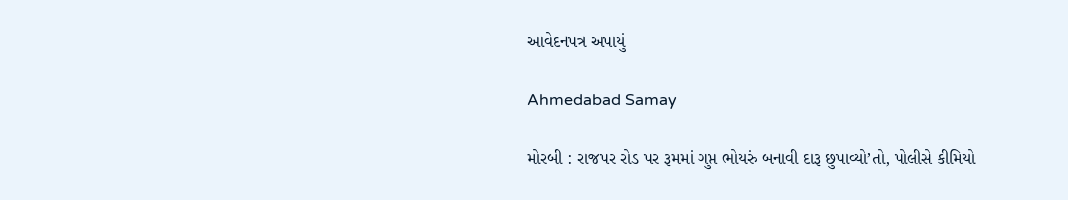આવેદનપત્ર અપાયું

Ahmedabad Samay

મોરબી : રાજપર રોડ પર રૂમમાં ગુપ્ત ભોયરું બનાવી દારૂ છુપાવ્યો’તો, પોલીસે કીમિયો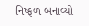નિષ્ફળ બનાવ્યો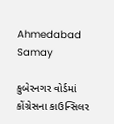Ahmedabad Samay

કુબેરનગર વોર્ડમાં કોંગ્રેસના કાઉન્સિલર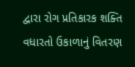દ્વારા રોગ પ્રતિકારક શક્તિ વધારતો ઉકાળાનું વિતરણ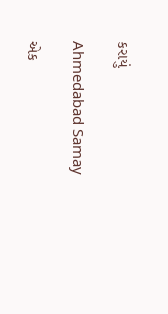કરાયું

Ahmedabad Samay

એક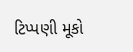ટિપ્પણી મૂકો